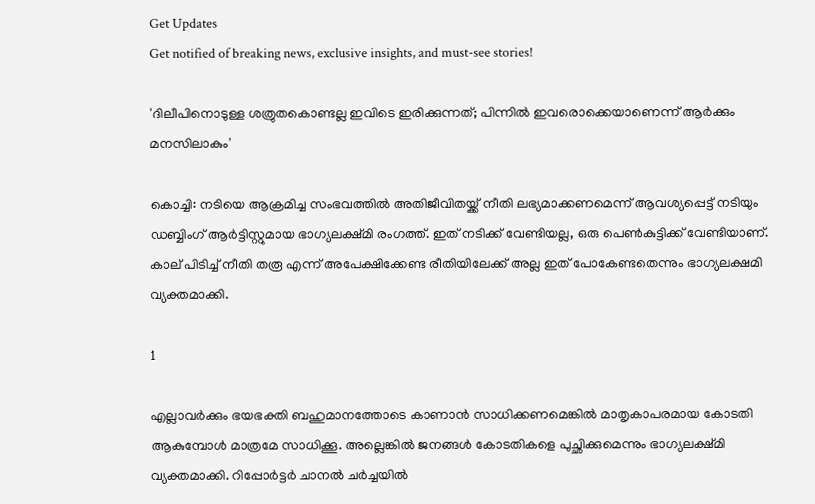Get Updates
Get notified of breaking news, exclusive insights, and must-see stories!

'ദിലീപിനൊടുള്ള ശത്രുതകൊണ്ടല്ല ഇവിടെ ഇരിക്കുന്നത്; പിന്നില്‍ ഇവരൊക്കെയാണെന്ന് ആര്‍ക്കും മനസിലാകും'

കൊച്ചി: നടിയെ ആക്രമിച്ച സംഭവത്തില്‍ അതിജീവിതയ്ക്ക് നീതി ലഭ്യമാക്കണമെന്ന് ആവശ്യപ്പെട്ട് നടിയും ഡബ്ബിംഗ് ആര്‍ട്ടിസ്റ്റുമായ ഭാഗ്യലക്ഷ്മി രംഗത്ത്. ഇത് നടിക്ക് വേണ്ടിയല്ല, ഒരു പെണ്‍കുട്ടിക്ക് വേണ്ടിയാണ്. കാല് പിടിച്ച് നീതി തരൂ എന്ന് അപേക്ഷിക്കേണ്ട രീതിയിലേക്ക് അല്ല ഇത് പോകേണ്ടതെന്നും ഭാഗ്യലക്ഷമി വ്യക്തമാക്കി.

1

എല്ലാവര്‍ക്കും ഭയഭക്തി ബഹുമാനത്തോടെ കാണാന്‍ സാധിക്കണമെങ്കില്‍ മാതൃകാപരമായ കോടതി ആകുമ്പോള്‍ മാത്രമേ സാധിക്കൂ. അല്ലെങ്കില്‍ ജനങ്ങള്‍ കോടതികളെ പുച്ഛിക്കുമെന്നും ഭാഗ്യലക്ഷ്മി വ്യക്തമാക്കി. റിപ്പോര്‍ട്ടര്‍ ചാനല്‍ ചര്‍ച്ചയില്‍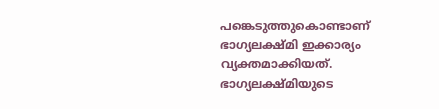പങ്കെടുത്തുകൊണ്ടാണ് ഭാഗ്യലക്ഷ്മി ഇക്കാര്യം വ്യക്തമാക്കിയത്. ഭാഗ്യലക്ഷ്മിയുടെ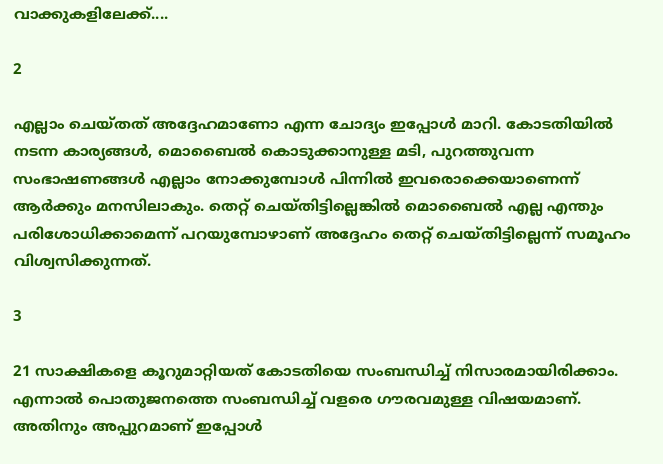വാക്കുകളിലേക്ക്....

2

എല്ലാം ചെയ്തത് അദ്ദേഹമാണോ എന്ന ചോദ്യം ഇപ്പോള്‍ മാറി. കോടതിയില്‍ നടന്ന കാര്യങ്ങള്‍, മൊബൈല്‍ കൊടുക്കാനുള്ള മടി, പുറത്തുവന്ന സംഭാഷണങ്ങള്‍ എല്ലാം നോക്കുമ്പോള്‍ പിന്നില്‍ ഇവരൊക്കെയാണെന്ന് ആര്‍ക്കും മനസിലാകും. തെറ്റ് ചെയ്തിട്ടില്ലെങ്കില്‍ മൊബൈല്‍ എല്ല എന്തും പരിശോധിക്കാമെന്ന് പറയുമ്പോഴാണ് അദ്ദേഹം തെറ്റ് ചെയ്തിട്ടില്ലെന്ന് സമൂഹം വിശ്വസിക്കുന്നത്.

3

21 സാക്ഷികളെ കൂറുമാറ്റിയത് കോടതിയെ സംബന്ധിച്ച് നിസാരമായിരിക്കാം. എന്നാല്‍ പൊതുജനത്തെ സംബന്ധിച്ച് വളരെ ഗൗരവമുള്ള വിഷയമാണ്. അതിനും അപ്പുറമാണ് ഇപ്പോള്‍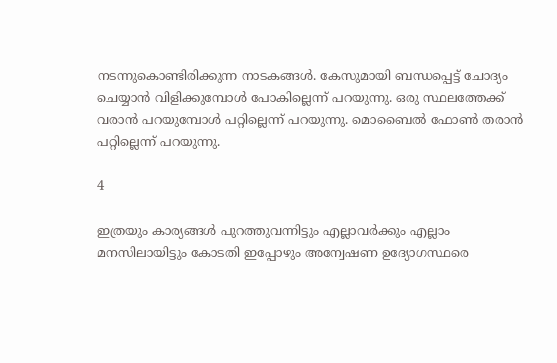നടന്നുകൊണ്ടിരിക്കുന്ന നാടകങ്ങള്‍. കേസുമായി ബന്ധപ്പെട്ട് ചോദ്യം ചെയ്യാന്‍ വിളിക്കുമ്പോള്‍ പോകില്ലെന്ന് പറയുന്നു. ഒരു സ്ഥലത്തേക്ക് വരാന്‍ പറയുമ്പോള്‍ പറ്റില്ലെന്ന് പറയുന്നു. മൊബൈല്‍ ഫോണ്‍ തരാന്‍ പറ്റില്ലെന്ന് പറയുന്നു.

4

ഇത്രയും കാര്യങ്ങള്‍ പുറത്തുവന്നിട്ടും എല്ലാവര്‍ക്കും എല്ലാം മനസിലായിട്ടും കോടതി ഇപ്പോഴും അന്വേഷണ ഉദ്യോഗസ്ഥരെ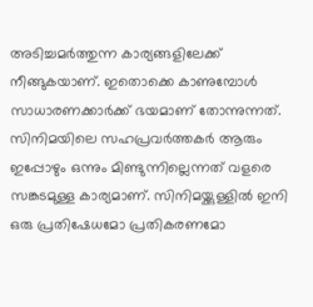അടിച്ചമര്‍ത്തുന്ന കാര്യങ്ങളിലേക്ക് നീങ്ങുകയാണ്. ഇതൊക്കെ കാണുമ്പോള്‍ സാധാരണക്കാര്‍ക്ക് ഭയമാണ് തോന്നുന്നത്. സിനിമയിലെ സഹപ്രവര്‍ത്തകര്‍ ആരും ഇപ്പോഴും ഒന്നും മിണ്ടുന്നില്ലെന്നത് വളരെ സങ്കടമുള്ള കാര്യമാണ്. സിനിമയ്ക്കുള്ളില്‍ ഇനി ഒരു പ്രതിഷേധമോ പ്രതികരണമോ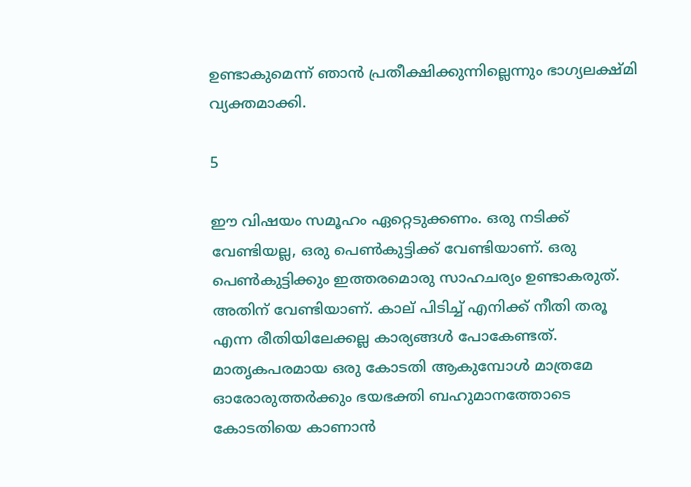ഉണ്ടാകുമെന്ന് ഞാന്‍ പ്രതീക്ഷിക്കുന്നില്ലെന്നും ഭാഗ്യലക്ഷ്മി വ്യക്തമാക്കി.

5

ഈ വിഷയം സമൂഹം ഏറ്റെടുക്കണം. ഒരു നടിക്ക് വേണ്ടിയല്ല, ഒരു പെണ്‍കുട്ടിക്ക് വേണ്ടിയാണ്. ഒരു പെണ്‍കുട്ടിക്കും ഇത്തരമൊരു സാഹചര്യം ഉണ്ടാകരുത്. അതിന് വേണ്ടിയാണ്. കാല് പിടിച്ച് എനിക്ക് നീതി തരൂ എന്ന രീതിയിലേക്കല്ല കാര്യങ്ങള്‍ പോകേണ്ടത്. മാതൃകപരമായ ഒരു കോടതി ആകുമ്പോള്‍ മാത്രമേ ഓരോരുത്തര്‍ക്കും ഭയഭക്തി ബഹുമാനത്തോടെ കോടതിയെ കാണാന്‍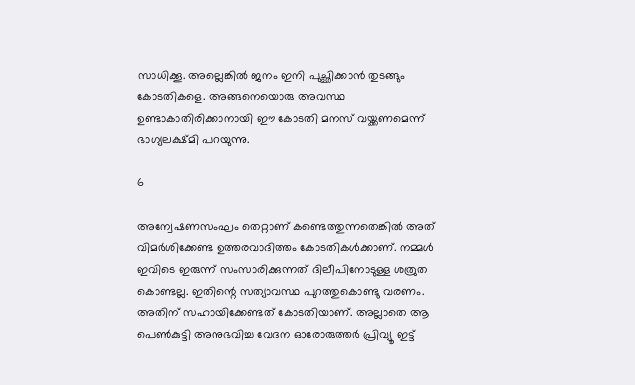സാധിക്കൂ. അല്ലെങ്കില്‍ ജനം ഇനി പുച്ഛിക്കാന്‍ തുടങ്ങും കോടതികളെ. അങ്ങനെയൊരു അവസ്ഥ ഉണ്ടാകാതിരിക്കാനായി ഈ കോടതി മനസ് വയ്ക്കണമെന്ന് ഭാഗ്യലക്ഷ്മി പറയുന്നു.

6

അന്വേഷണസംഘം തെറ്റാണ് കണ്ടെത്തുന്നതെങ്കില്‍ അത് വിമര്‍ശിക്കേണ്ട ഉത്തരവാദിത്തം കോടതികള്‍ക്കാണ്. നമ്മള്‍ ഇവിടെ ഇരുന്ന് സംസാരിക്കുന്നത് ദിലീപിനോടുള്ള ശത്രുത കൊണ്ടല്ല. ഇതിന്റെ സത്യാവസ്ഥ പുറത്തുകൊണ്ടു വരണം. അതിന് സഹായിക്കേണ്ടത് കോടതിയാണ്. അല്ലാതെ ആ പെണ്‍കുട്ടി അനുഭവിച്ച വേദന ഓരോരുത്തര്‍ പ്രിവ്യൂ ഇട്ട്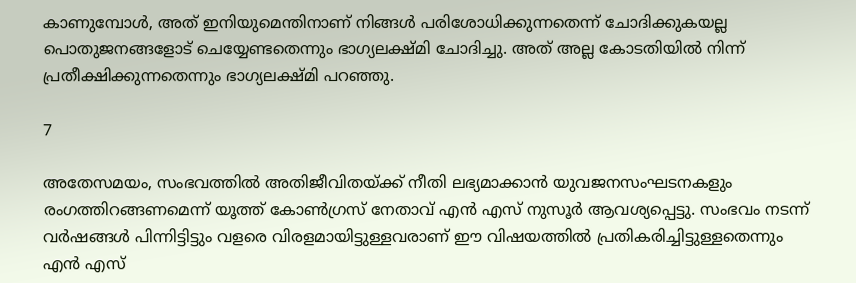കാണുമ്പോള്‍, അത് ഇനിയുമെന്തിനാണ് നിങ്ങള്‍ പരിശോധിക്കുന്നതെന്ന് ചോദിക്കുകയല്ല പൊതുജനങ്ങളോട് ചെയ്യേണ്ടതെന്നും ഭാഗ്യലക്ഷ്മി ചോദിച്ചു. അത് അല്ല കോടതിയില്‍ നിന്ന് പ്രതീക്ഷിക്കുന്നതെന്നും ഭാഗ്യലക്ഷ്മി പറഞ്ഞു.

7

അതേസമയം, സംഭവത്തില്‍ അതിജീവിതയ്ക്ക് നീതി ലഭ്യമാക്കാന്‍ യുവജനസംഘടനകളും രംഗത്തിറങ്ങണമെന്ന് യൂത്ത് കോണ്‍ഗ്രസ് നേതാവ് എന്‍ എസ് നുസൂര്‍ ആവശ്യപ്പെട്ടു. സംഭവം നടന്ന് വര്‍ഷങ്ങള്‍ പിന്നിട്ടിട്ടും വളരെ വിരളമായിട്ടുള്ളവരാണ് ഈ വിഷയത്തില്‍ പ്രതികരിച്ചിട്ടുള്ളതെന്നും എന്‍ എസ്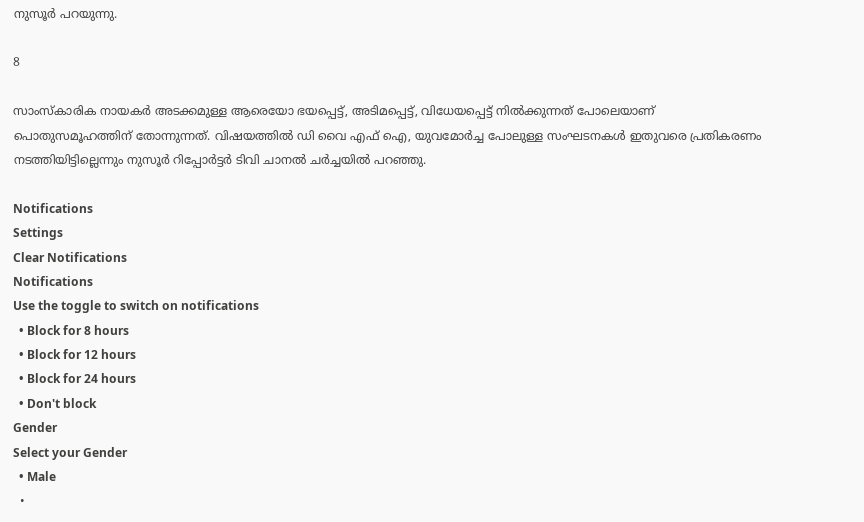നുസൂര്‍ പറയുന്നു.

8

സാംസ്‌കാരിക നായകര്‍ അടക്കമുള്ള ആരെയോ ഭയപ്പെട്ട്, അടിമപ്പെട്ട്, വിധേയപ്പെട്ട് നില്‍ക്കുന്നത് പോലെയാണ് പൊതുസമൂഹത്തിന് തോന്നുന്നത്. വിഷയത്തില്‍ ഡി വൈ എഫ് ഐ, യുവമോര്‍ച്ച പോലുള്ള സംഘടനകള്‍ ഇതുവരെ പ്രതികരണം നടത്തിയിട്ടില്ലെന്നും നുസൂര്‍ റിപ്പോര്‍ട്ടര്‍ ടിവി ചാനല്‍ ചര്‍ച്ചയില്‍ പറഞ്ഞു.

Notifications
Settings
Clear Notifications
Notifications
Use the toggle to switch on notifications
  • Block for 8 hours
  • Block for 12 hours
  • Block for 24 hours
  • Don't block
Gender
Select your Gender
  • Male
  •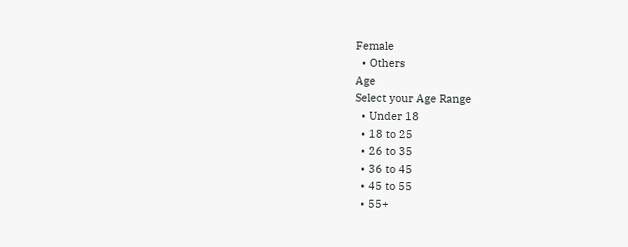Female
  • Others
Age
Select your Age Range
  • Under 18
  • 18 to 25
  • 26 to 35
  • 36 to 45
  • 45 to 55
  • 55+